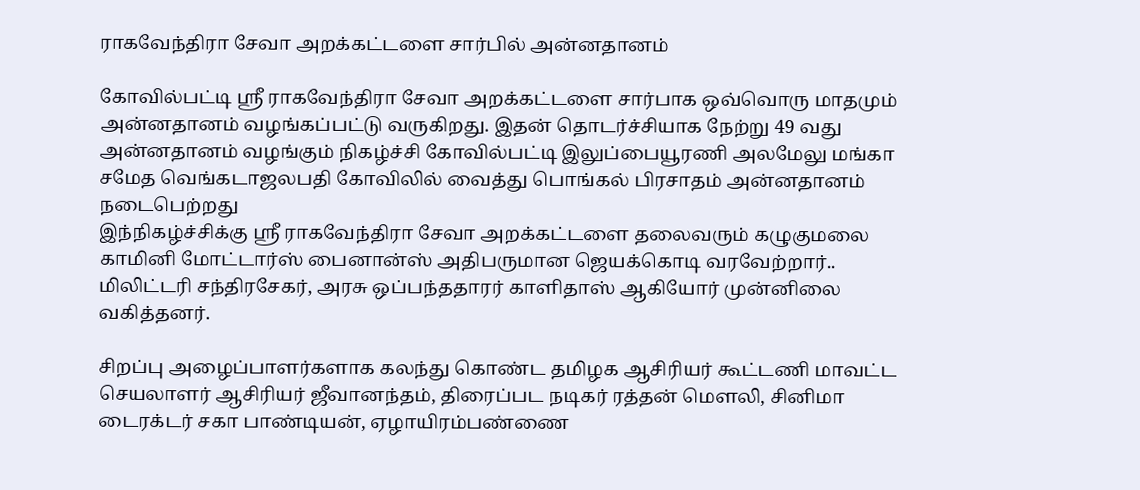ராகவேந்திரா சேவா அறக்கட்டளை சார்பில் அன்னதானம்

கோவில்பட்டி ஸ்ரீ ராகவேந்திரா சேவா அறக்கட்டளை சார்பாக ஒவ்வொரு மாதமும் அன்னதானம் வழங்கப்பட்டு வருகிறது. இதன் தொடர்ச்சியாக நேற்று 49 வது அன்னதானம் வழங்கும் நிகழ்ச்சி கோவில்பட்டி இலுப்பையூரணி அலமேலு மங்கா சமேத வெங்கடாஜலபதி கோவிலில் வைத்து பொங்கல் பிரசாதம் அன்னதானம் நடைபெற்றது
இந்நிகழ்ச்சிக்கு ஸ்ரீ ராகவேந்திரா சேவா அறக்கட்டளை தலைவரும் கழுகுமலை காமினி மோட்டார்ஸ் பைனான்ஸ் அதிபருமான ஜெயக்கொடி வரவேற்றார்.. மிலிட்டரி சந்திரசேகர், அரசு ஒப்பந்ததாரர் காளிதாஸ் ஆகியோர் முன்னிலை வகித்தனர்.

சிறப்பு அழைப்பாளர்களாக கலந்து கொண்ட தமிழக ஆசிரியர் கூட்டணி மாவட்ட செயலாளர் ஆசிரியர் ஜீவானந்தம், திரைப்பட நடிகர் ரத்தன் மௌலி, சினிமா டைரக்டர் சகா பாண்டியன், ஏழாயிரம்பண்ணை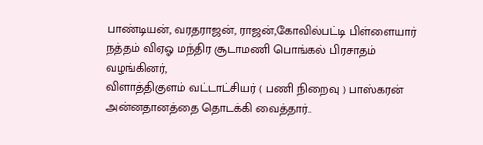பாண்டியன், வரதராஜன், ராஜன்,கோவில்பட்டி பிள்ளையார் நத்தம் விஏஓ மந்திர சூடாமணி பொங்கல் பிரசாதம் வழங்கினர்,
விளாத்திகுளம் வட்டாட்சியர் ( பணி நிறைவு ) பாஸ்கரன் அன்னதானத்தை தொடக்கி வைத்தார்..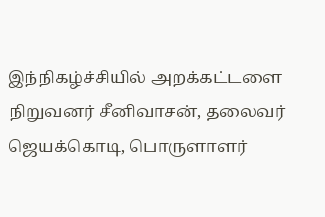இந்நிகழ்ச்சியில் அறக்கட்டளை நிறுவனர் சீனிவாசன், தலைவர் ஜெயக்கொடி, பொருளாளர்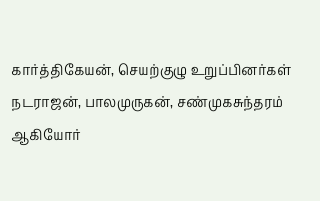கார்த்திகேயன், செயற்குழு உறுப்பினர்கள் நடராஜன், பாலமுருகன், சண்முகசுந்தரம் ஆகியோர்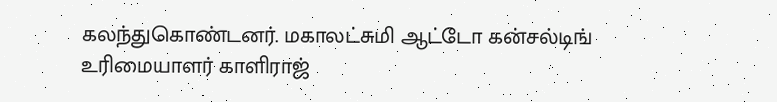கலந்துகொண்டனர். மகாலட்சுமி ஆட்டோ கன்சல்டிங் உரிமையாளர் காளிராஜ்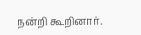நன்றி கூறினார்.